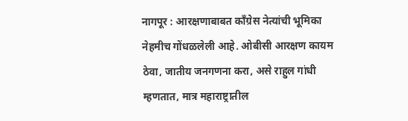नागपूर : आरक्षणाबाबत काँग्रेस नेत्यांची भूमिका नेहमीच गोंधळलेली आहे. ओबीसी आरक्षण कायम ठेवा, जातीय जनगणना करा, असे राहुल गांधी म्हणतात, मात्र महाराष्ट्रातील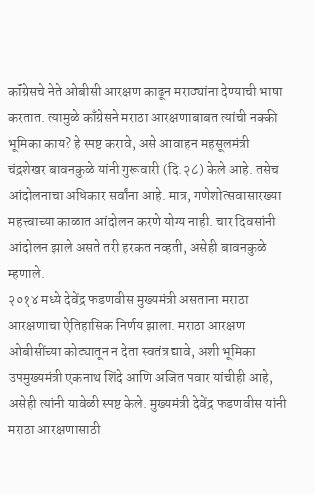कॉंग्रेसचे नेते ओबीसी आरक्षण काढून मराठ्यांना देण्याची भाषा करतात. त्यामुळे काँग्रेसने मराठा आरक्षणाबाबत त्यांची नक्की भूमिका काय? हे स्पष्ट करावे, असे आवाहन महसूलमंत्री चंद्रशेखर बावनकुळे यांनी गुरूवारी (दि.२८) केले आहे. तसेच आंदोलनाचा अधिकार सर्वांना आहे. मात्र, गणेशोत्सवासारख्या महत्त्वाच्या काळात आंदोलन करणे योग्य नाही. चार दिवसांनी आंदोलन झाले असते तरी हरकत नव्हती, असेही बावनकुळे म्हणाले.
२०१४ मध्ये देवेंद्र फडणवीस मुख्यमंत्री असताना मराठा आरक्षणाचा ऐतिहासिक निर्णय झाला. मराठा आरक्षण ओबीसींच्या कोट्यातून न देता स्वतंत्र द्यावे, अशी भूमिका उपमुख्यमंत्री एकनाथ शिंदे आणि अजित पवार यांचीही आहे, असेही त्यांनी यावेळी स्पष्ट केले. मुख्यमंत्री देवेंद्र फडणवीस यांनी मराठा आरक्षणासाठी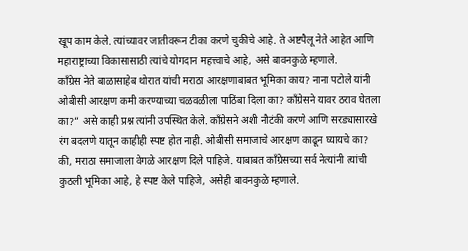खूप काम केले. त्यांच्यावर जातीवरून टीका करणे चुकीचे आहे. ते अष्टपैलू नेते आहेत आणि महाराष्ट्राच्या विकासासाठी त्यांचे योगदान महत्त्वाचे आहे, असे बावनकुळे म्हणाले.
कॉंग्रेस नेते बाळासाहेब थोरात यांची मराठा आरक्षणाबाबत भूमिका काय? नाना पटोले यांनी ओबीसी आरक्षण कमी करण्याच्या चळवळीला पाठिंबा दिला का? काँग्रेसने यावर ठराव घेतला का?” असे काही प्रश्न त्यांनी उपस्थित केले. कॉंग्रेसने अशी नौटंकी करणे आणि सरड्यासारखे रंग बदलणे यातून काहीही स्पष्ट होत नाही. ओबीसी समाजाचे आरक्षण काढून घ्यायचे का? की, मराठा समाजाला वेगळे आरक्षण दिले पाहिजे. याबाबत काँग्रेसच्या सर्व नेत्यांनी त्यांची कुठली भूमिका आहे, हे स्पष्ट केले पाहिजे, असेही बावनकुळे म्हणाले.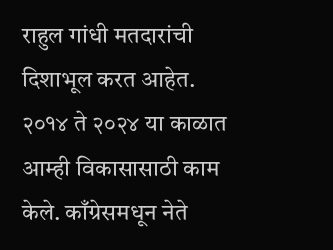राहुल गांधी मतदारांची दिशाभूल करत आहेत. २०१४ ते २०२४ या काळात आम्ही विकासासाठी काम केले. काँग्रेसमधून नेते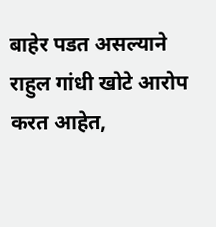बाहेर पडत असल्याने राहुल गांधी खोटे आरोप करत आहेत,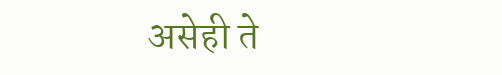असेही ते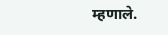म्हणाले.